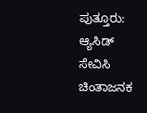ಪುತ್ತೂರು: ಆ್ಯಸಿಡ್ ಸೇವಿಸಿ ಚಿಂತಾಜನಕ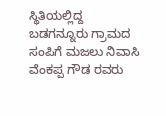ಸ್ಥಿತಿಯಲ್ಲಿದ್ದ ಬಡಗನ್ನೂರು ಗ್ರಾಮದ ಸಂಪಿಗೆ ಮಜಲು ನಿವಾಸಿ ವೆಂಕಪ್ಪ ಗೌಡ ರವರು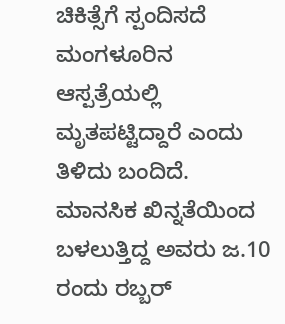ಚಿಕಿತ್ಸೆಗೆ ಸ್ಪಂದಿಸದೆ ಮಂಗಳೂರಿನ ಆಸ್ಪತ್ರೆಯಲ್ಲಿ ಮೃತಪಟ್ಟಿದ್ದಾರೆ ಎಂದು ತಿಳಿದು ಬಂದಿದೆ.
ಮಾನಸಿಕ ಖಿನ್ನತೆಯಿಂದ ಬಳಲುತ್ತಿದ್ದ ಅವರು ಜ.10 ರಂದು ರಬ್ಬರ್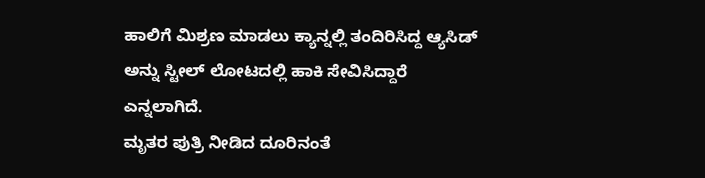ಹಾಲಿಗೆ ಮಿಶ್ರಣ ಮಾಡಲು ಕ್ಯಾನ್ನಲ್ಲಿ ತಂದಿರಿಸಿದ್ದ ಆ್ಯಸಿಡ್ ಅನ್ನು ಸ್ಟೀಲ್ ಲೋಟದಲ್ಲಿ ಹಾಕಿ ಸೇವಿಸಿದ್ದಾರೆ ಎನ್ನಲಾಗಿದೆ.
ಮೃತರ ಪುತ್ರಿ ನೀಡಿದ ದೂರಿನಂತೆ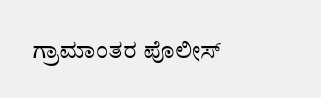ಗ್ರಾಮಾಂತರ ಪೊಲೀಸ್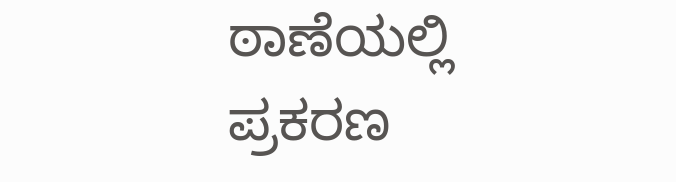ಠಾಣೆಯಲ್ಲಿ ಪ್ರಕರಣ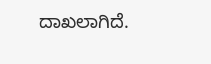ದಾಖಲಾಗಿದೆ.